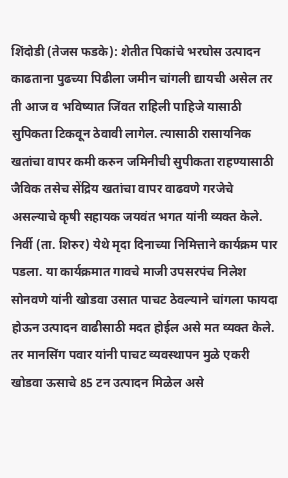शिंदोडी (तेजस फडके): शेतीत पिकांचे भरघोस उत्पादन काढताना पुढच्या पिढीला जमीन चांगली द्यायची असेल तर ती आज व भविष्यात जिंवत राहिली पाहिजे यासाठी सुपिकता टिकवून ठेवावी लागेल. त्यासाठी रासायनिक खतांचा वापर कमी करुन जमिनीची सुपीकता राहण्यासाठी जैविक तसेच सेंद्रिय खतांचा वापर वाढवणे गरजेचे असल्याचे कृषी सहायक जयवंत भगत यांनी व्यक्त केले.
निर्वी (ता. शिरुर) येथे मृदा दिनाच्या निमित्ताने कार्यक्रम पार पडला. या कार्यक्रमात गावचे माजी उपसरपंच निलेश सोनवणे यांनी खोडवा उसात पाचट ठेवल्याने चांगला फायदा होऊन उत्पादन वाढीसाठी मदत होईल असे मत व्यक्त केले. तर मानसिंग पवार यांनी पाचट व्यवस्थापन मुळे एकरी खोडवा ऊसाचे 85 टन उत्पादन मिळेल असे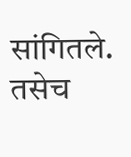सांगितले. तसेच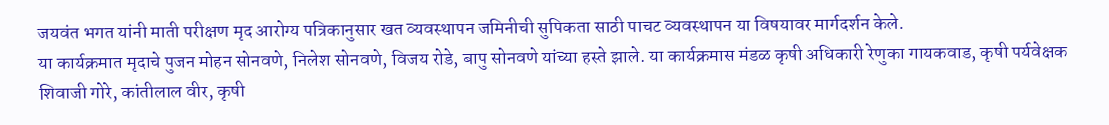जयवंत भगत यांनी माती परीक्षण मृद आरोग्य पत्रिकानुसार खत व्यवस्थापन जमिनीची सुपिकता साठी पाचट व्यवस्थापन या विषयावर मार्गदर्शन केले.
या कार्यक्रमात मृदाचे पुजन मोहन सोनवणे, निलेश सोनवणे, विजय रोडे, बापु सोनवणे यांच्या हस्ते झाले. या कार्यक्रमास मंडळ कृषी अधिकारी रेणुका गायकवाड, कृषी पर्यवेक्षक शिवाजी गोरे, कांतीलाल वीर, कृषी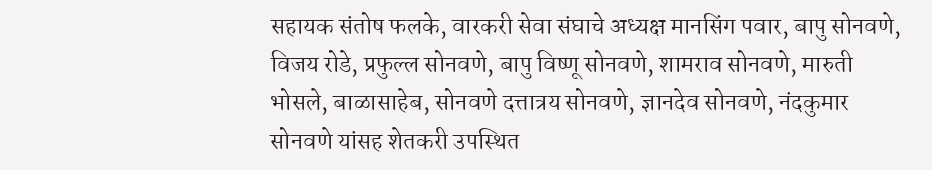सहायक संतोष फलके, वारकरी सेवा संघाचे अध्यक्ष मानसिंग पवार, बापु सोनवणे, विजय रोडे, प्रफुल्ल सोनवणे, बापु विष्णू सोनवणे, शामराव सोनवणे, मारुती भोसले, बाळासाहेब, सोनवणे दत्तात्रय सोनवणे, ज्ञानदेव सोनवणे, नंदकुमार सोनवणे यांसह शेतकरी उपस्थित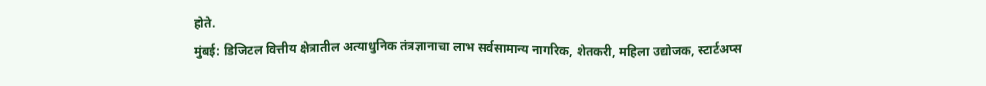होते.
मुंबई: डिजिटल वित्तीय क्षेत्रातील अत्याधुनिक तंत्रज्ञानाचा लाभ सर्वसामान्य नागरिक, शेतकरी, महिला उद्योजक, स्टार्टअप्स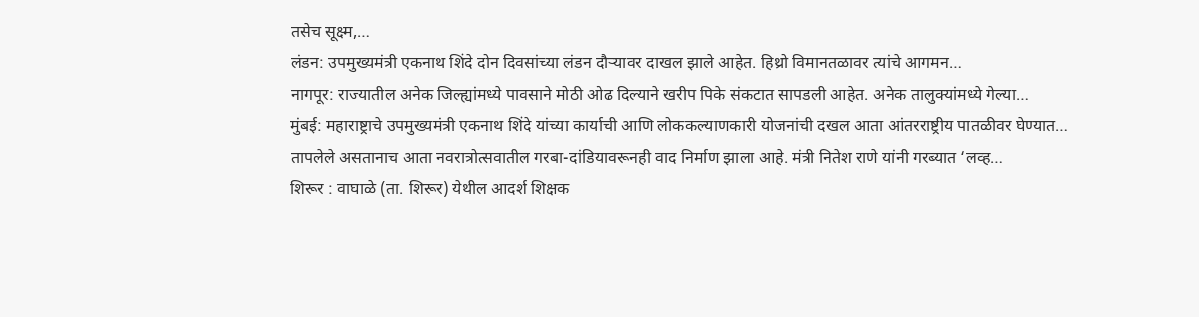तसेच सूक्ष्म,…
लंडन: उपमुख्यमंत्री एकनाथ शिंदे दोन दिवसांच्या लंडन दौऱ्यावर दाखल झाले आहेत. हिथ्रो विमानतळावर त्यांचे आगमन…
नागपूर: राज्यातील अनेक जिल्ह्यांमध्ये पावसाने मोठी ओढ दिल्याने खरीप पिके संकटात सापडली आहेत. अनेक तालुक्यांमध्ये गेल्या…
मुंबई: महाराष्ट्राचे उपमुख्यमंत्री एकनाथ शिंदे यांच्या कार्याची आणि लोककल्याणकारी योजनांची दखल आता आंतरराष्ट्रीय पातळीवर घेण्यात…
तापलेले असतानाच आता नवरात्रोत्सवातील गरबा-दांडियावरूनही वाद निर्माण झाला आहे. मंत्री नितेश राणे यांनी गरब्यात ‘लव्ह…
शिरूर : वाघाळे (ता. शिरूर) येथील आदर्श शिक्षक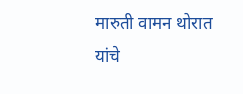मारुती वामन थोरात यांचे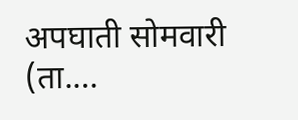अपघाती सोमवारी (ता.…